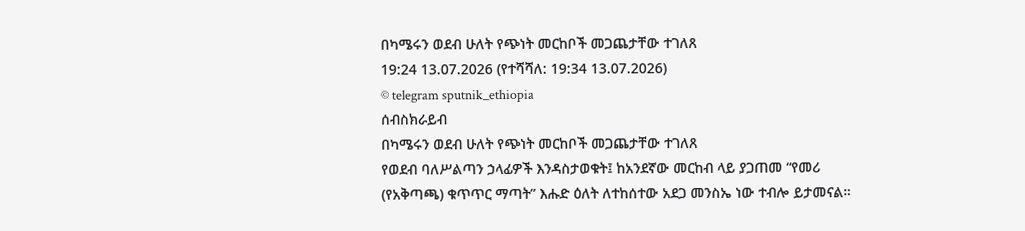በካሜሩን ወደብ ሁለት የጭነት መርከቦች መጋጨታቸው ተገለጸ
19:24 13.07.2026 (የተሻሻለ: 19:34 13.07.2026)
© telegram sputnik_ethiopia
ሰብስክራይብ
በካሜሩን ወደብ ሁለት የጭነት መርከቦች መጋጨታቸው ተገለጸ
የወደብ ባለሥልጣን ኃላፊዎች እንዳስታወቁት፤ ከአንደኛው መርከብ ላይ ያጋጠመ “የመሪ (የአቅጣጫ) ቁጥጥር ማጣት” እሑድ ዕለት ለተከሰተው አደጋ መንስኤ ነው ተብሎ ይታመናል።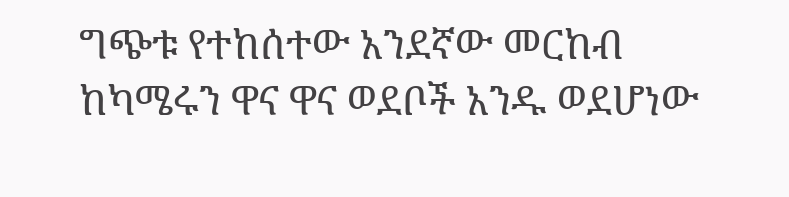ግጭቱ የተከሰተው አንደኛው መርከብ ከካሜሩን ዋና ዋና ወደቦች አንዱ ወደሆነው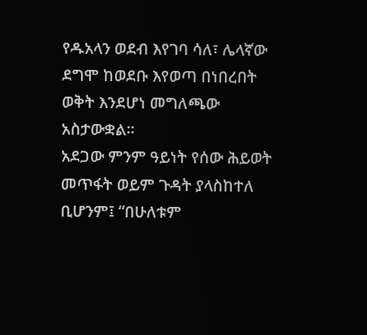የዱአላን ወደብ እየገባ ሳለ፣ ሌላኛው ደግሞ ከወደቡ እየወጣ በነበረበት ወቅት እንደሆነ መግለጫው አስታውቋል።
አደጋው ምንም ዓይነት የሰው ሕይወት መጥፋት ወይም ጉዳት ያላስከተለ ቢሆንም፤ “በሁለቱም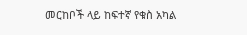መርከቦች ላይ ከፍተኛ የቁስ አካል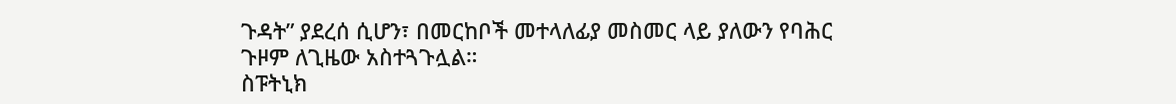ጉዳት” ያደረሰ ሲሆን፣ በመርከቦች መተላለፊያ መስመር ላይ ያለውን የባሕር ጉዞም ለጊዜው አስተጓጉሏል።
ስፑትኒክ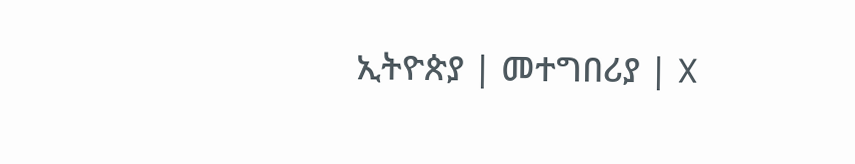ኢትዮጵያ | መተግበሪያ | X